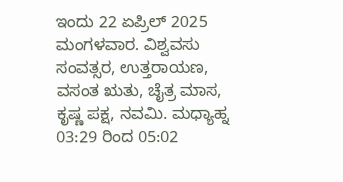ಇಂದು 22 ಏಪ್ರಿಲ್ 2025 ಮಂಗಳವಾರ. ವಿಶ್ವವಸು ಸಂವತ್ಸರ, ಉತ್ತರಾಯಣ, ವಸಂತ ಋತು, ಚೈತ್ರ ಮಾಸ, ಕೃಷ್ಣ ಪಕ್ಷ, ನವಮಿ. ಮಧ್ಯಾಹ್ನ 03:29 ರಿಂದ 05:02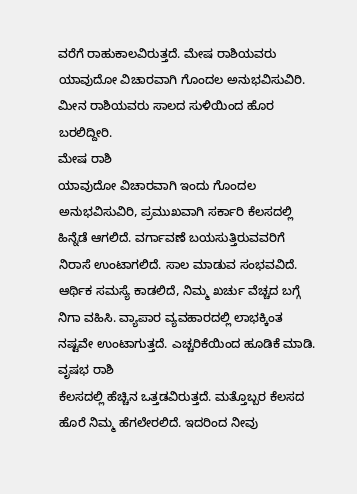ವರೆಗೆ ರಾಹುಕಾಲವಿರುತ್ತದೆ. ಮೇಷ ರಾಶಿಯವರು ಯಾವುದೋ ವಿಚಾರವಾಗಿ ಗೊಂದಲ ಅನುಭವಿಸುವಿರಿ. ಮೀನ ರಾಶಿಯವರು ಸಾಲದ ಸುಳಿಯಿಂದ ಹೊರ ಬರಲಿದ್ದೀರಿ.
ಮೇಷ ರಾಶಿ
ಯಾವುದೋ ವಿಚಾರವಾಗಿ ಇಂದು ಗೊಂದಲ ಅನುಭವಿಸುವಿರಿ, ಪ್ರಮುಖವಾಗಿ ಸರ್ಕಾರಿ ಕೆಲಸದಲ್ಲಿ ಹಿನ್ನೆಡೆ ಆಗಲಿದೆ. ವರ್ಗಾವಣೆ ಬಯಸುತ್ತಿರುವವರಿಗೆ ನಿರಾಸೆ ಉಂಟಾಗಲಿದೆ. ಸಾಲ ಮಾಡುವ ಸಂಭವವಿದೆ. ಆರ್ಥಿಕ ಸಮಸ್ಯೆ ಕಾಡಲಿದೆ, ನಿಮ್ಮ ಖರ್ಚು ವೆಚ್ಚದ ಬಗ್ಗೆ ನಿಗಾ ವಹಿಸಿ. ವ್ಯಾಪಾರ ವ್ಯವಹಾರದಲ್ಲಿ ಲಾಭಕ್ಕಿಂತ ನಷ್ಟವೇ ಉಂಟಾಗುತ್ತದೆ. ಎಚ್ಚರಿಕೆಯಿಂದ ಹೂಡಿಕೆ ಮಾಡಿ.
ವೃಷಭ ರಾಶಿ
ಕೆಲಸದಲ್ಲಿ ಹೆಚ್ಚಿನ ಒತ್ತಡವಿರುತ್ತದೆ. ಮತ್ತೊಬ್ಬರ ಕೆಲಸದ ಹೊರೆ ನಿಮ್ಮ ಹೆಗಲೇರಲಿದೆ. ಇದರಿಂದ ನೀವು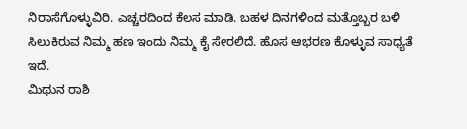ನಿರಾಸೆಗೊಳ್ಳುವಿರಿ. ಎಚ್ಚರದಿಂದ ಕೆಲಸ ಮಾಡಿ. ಬಹಳ ದಿನಗಳಿಂದ ಮತ್ತೊಬ್ಬರ ಬಳಿ ಸಿಲುಕಿರುವ ನಿಮ್ಮ ಹಣ ಇಂದು ನಿಮ್ಮ ಕೈ ಸೇರಲಿದೆ. ಹೊಸ ಆಭರಣ ಕೊಳ್ಳುವ ಸಾಧ್ಯತೆ ಇದೆ.
ಮಿಥುನ ರಾಶಿ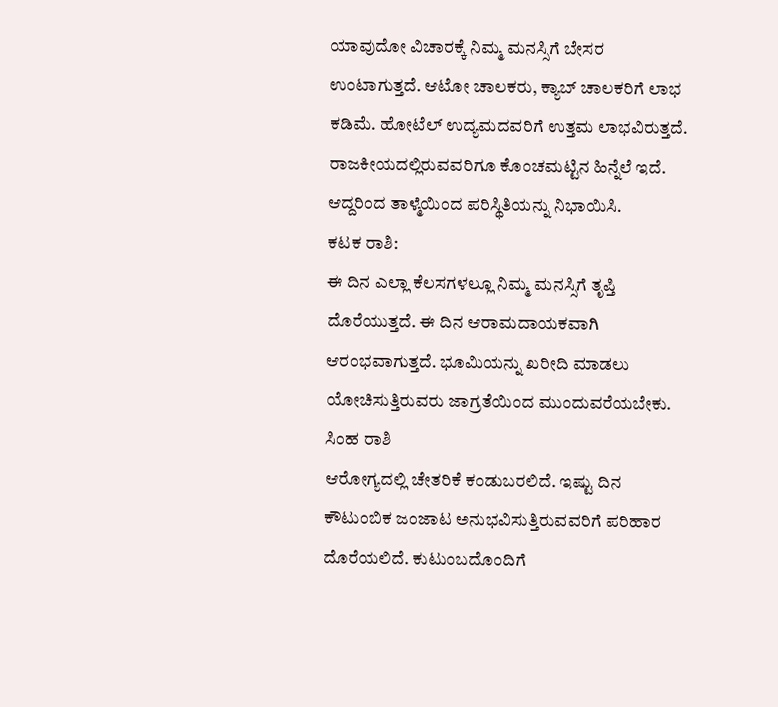ಯಾವುದೋ ವಿಚಾರಕ್ಕೆ ನಿಮ್ಮ ಮನಸ್ಸಿಗೆ ಬೇಸರ ಉಂಟಾಗುತ್ತದೆ. ಆಟೋ ಚಾಲಕರು, ಕ್ಯಾಬ್ ಚಾಲಕರಿಗೆ ಲಾಭ ಕಡಿಮೆ. ಹೋಟೆಲ್ ಉದ್ಯಮದವರಿಗೆ ಉತ್ತಮ ಲಾಭವಿರುತ್ತದೆ. ರಾಜಕೀಯದಲ್ಲಿರುವವರಿಗೂ ಕೊಂಚಮಟ್ಟಿನ ಹಿನ್ನೆಲೆ ಇದೆ. ಆದ್ದರಿಂದ ತಾಳ್ಮೆಯಿಂದ ಪರಿಸ್ಥಿತಿಯನ್ನು ನಿಭಾಯಿಸಿ.
ಕಟಕ ರಾಶಿ:
ಈ ದಿನ ಎಲ್ಲಾ ಕೆಲಸಗಳಲ್ಲೂ ನಿಮ್ಮ ಮನಸ್ಸಿಗೆ ತೃಪ್ತಿ ದೊರೆಯುತ್ತದೆ. ಈ ದಿನ ಆರಾಮದಾಯಕವಾಗಿ ಆರಂಭವಾಗುತ್ತದೆ. ಭೂಮಿಯನ್ನು ಖರೀದಿ ಮಾಡಲು ಯೋಚಿಸುತ್ತಿರುವರು ಜಾಗ್ರತೆಯಿಂದ ಮುಂದುವರೆಯಬೇಕು.
ಸಿಂಹ ರಾಶಿ
ಆರೋಗ್ಯದಲ್ಲಿ ಚೇತರಿಕೆ ಕಂಡುಬರಲಿದೆ. ಇಷ್ಟು ದಿನ ಕೌಟುಂಬಿಕ ಜಂಜಾಟ ಅನುಭವಿಸುತ್ತಿರುವವರಿಗೆ ಪರಿಹಾರ ದೊರೆಯಲಿದೆ. ಕುಟುಂಬದೊಂದಿಗೆ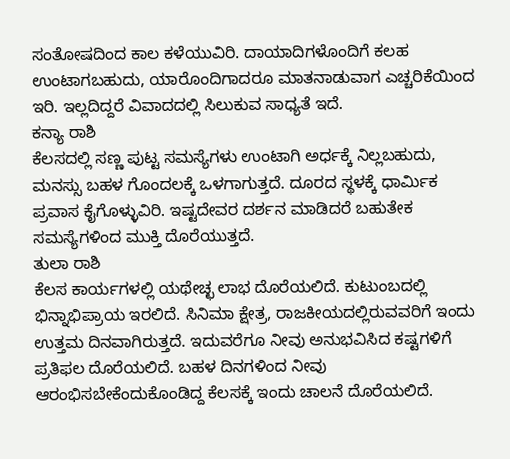ಸಂತೋಷದಿಂದ ಕಾಲ ಕಳೆಯುವಿರಿ. ದಾಯಾದಿಗಳೊಂದಿಗೆ ಕಲಹ ಉಂಟಾಗಬಹುದು, ಯಾರೊಂದಿಗಾದರೂ ಮಾತನಾಡುವಾಗ ಎಚ್ಚರಿಕೆಯಿಂದ ಇರಿ. ಇಲ್ಲದಿದ್ದರೆ ವಿವಾದದಲ್ಲಿ ಸಿಲುಕುವ ಸಾಧ್ಯತೆ ಇದೆ.
ಕನ್ಯಾ ರಾಶಿ
ಕೆಲಸದಲ್ಲಿ ಸಣ್ಣ ಪುಟ್ಟ ಸಮಸ್ಯೆಗಳು ಉಂಟಾಗಿ ಅರ್ಧಕ್ಕೆ ನಿಲ್ಲಬಹುದು, ಮನಸ್ಸು ಬಹಳ ಗೊಂದಲಕ್ಕೆ ಒಳಗಾಗುತ್ತದೆ. ದೂರದ ಸ್ಥಳಕ್ಕೆ ಧಾರ್ಮಿಕ ಪ್ರವಾಸ ಕೈಗೊಳ್ಳುವಿರಿ. ಇಷ್ಟದೇವರ ದರ್ಶನ ಮಾಡಿದರೆ ಬಹುತೇಕ ಸಮಸ್ಯೆಗಳಿಂದ ಮುಕ್ತಿ ದೊರೆಯುತ್ತದೆ.
ತುಲಾ ರಾಶಿ
ಕೆಲಸ ಕಾರ್ಯಗಳಲ್ಲಿ ಯಥೇಚ್ಛ ಲಾಭ ದೊರೆಯಲಿದೆ. ಕುಟುಂಬದಲ್ಲಿ ಭಿನ್ನಾಭಿಪ್ರಾಯ ಇರಲಿದೆ. ಸಿನಿಮಾ ಕ್ಷೇತ್ರ, ರಾಜಕೀಯದಲ್ಲಿರುವವರಿಗೆ ಇಂದು ಉತ್ತಮ ದಿನವಾಗಿರುತ್ತದೆ. ಇದುವರೆಗೂ ನೀವು ಅನುಭವಿಸಿದ ಕಷ್ಟಗಳಿಗೆ ಪ್ರತಿಫಲ ದೊರೆಯಲಿದೆ. ಬಹಳ ದಿನಗಳಿಂದ ನೀವು ಆರಂಭಿಸಬೇಕೆಂದುಕೊಂಡಿದ್ದ ಕೆಲಸಕ್ಕೆ ಇಂದು ಚಾಲನೆ ದೊರೆಯಲಿದೆ.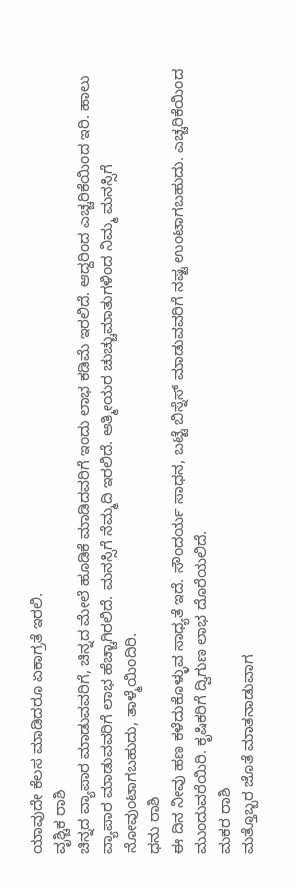ಯಾವುದೇ ಕೆಲಸ ಮಾಡಿದರೂ ಏಕಾಗ್ರತೆ ಇರಲಿ.
ವೃಶ್ಚಿಕ ರಾಶಿ
ಚಿನ್ನದ ವ್ಯಾಪಾರ ಮಾಡುವವರಿಗೆ, ಚಿನ್ನದ ಮೇಲೆ ಹೂಡಿಕೆ ಮಾಡಿದವರಿಗೆ ಇಂದು ಲಾಭ ಕಡಿಮೆ ಇರಲಿದೆ. ಆದ್ದರಿಂದ ಎಚ್ಚರಿಕೆಯಿಂದ ಇರಿ. ಹಾಲು ವ್ಯಾಪಾರ ಮಾಡುವವರಿಗೆ ಲಾಭ ಹೆಚ್ಚಾಗಿರಲಿದೆ. ಮನಸ್ಸಿಗೆ ನೆಮ್ಮದಿ ಇರಲಿದೆ. ಆತ್ಮೀಯರ ಚುಚ್ಚುಮಾತುಗಳಿಂದ ನಿಮ್ಮ ಮನಸ್ಸಿಗೆ ನೋವುಂಟಾಗಬಹುದು, ತಾಳ್ಮೆಯಿಂದಿರಿ.
ಧನು ರಾಶಿ
ಈ ದಿನ ನೀವು ಹಣ ಕಳೆದುಕೊಳ್ಳುವ ಸಾಧ್ಯತೆ ಇದೆ. ಸೌಂದರ್ಯ ಸಾಧನ, ಬಟ್ಟೆ ಬಿಸ್ನೆಸ್ ಮಾಡುವವರಿಗೆ ನಷ್ಟ ಉಂಟಾಗಬಹುದು. ಎಚ್ಚರಿಕೆಯಿಂದ ಮುಂದುವರೆಯಿರಿ. ಕೃಷಿಕರಿಗೆ ದ್ವಿಗುಣ ಲಾಭ ದೊರೆಯಲಿದೆ.
ಮಕರ ರಾಶಿ
ಮತ್ತೊಬ್ಬರ ಜೊತೆ ಮಾತನಾಡುವಾಗ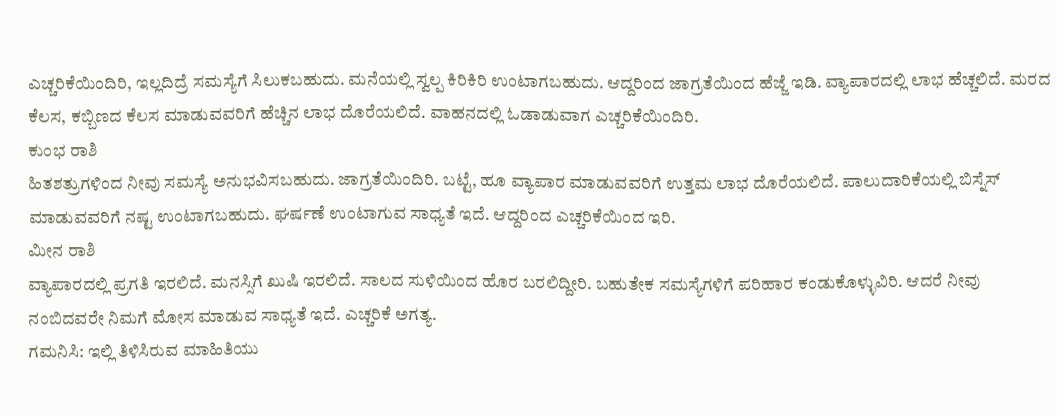ಎಚ್ಚರಿಕೆಯಿಂದಿರಿ, ಇಲ್ಲದಿದ್ರೆ ಸಮಸ್ಯೆಗೆ ಸಿಲುಕಬಹುದು. ಮನೆಯಲ್ಲಿ ಸ್ವಲ್ಪ ಕಿರಿಕಿರಿ ಉಂಟಾಗಬಹುದು. ಆದ್ದರಿಂದ ಜಾಗ್ರತೆಯಿಂದ ಹೆಜ್ಜೆ ಇಡಿ. ವ್ಯಾಪಾರದಲ್ಲಿ ಲಾಭ ಹೆಚ್ಚಲಿದೆ. ಮರದ ಕೆಲಸ, ಕಬ್ಬಿಣದ ಕೆಲಸ ಮಾಡುವವರಿಗೆ ಹೆಚ್ಚಿನ ಲಾಭ ದೊರೆಯಲಿದೆ. ವಾಹನದಲ್ಲಿ ಓಡಾಡುವಾಗ ಎಚ್ಚರಿಕೆಯಿಂದಿರಿ.
ಕುಂಭ ರಾಶಿ
ಹಿತಶತ್ರುಗಳಿಂದ ನೀವು ಸಮಸ್ಯೆ ಅನುಭವಿಸಬಹುದು. ಜಾಗ್ರತೆಯಿಂದಿರಿ. ಬಟ್ಟೆ, ಹೂ ವ್ಯಾಪಾರ ಮಾಡುವವರಿಗೆ ಉತ್ತಮ ಲಾಭ ದೊರೆಯಲಿದೆ. ಪಾಲುದಾರಿಕೆಯಲ್ಲಿ ಬಿಸ್ನೆಸ್ ಮಾಡುವವರಿಗೆ ನಷ್ಟ ಉಂಟಾಗಬಹುದು. ಘರ್ಷಣೆ ಉಂಟಾಗುವ ಸಾಧ್ಯತೆ ಇದೆ. ಆದ್ದರಿಂದ ಎಚ್ಚರಿಕೆಯಿಂದ ಇರಿ.
ಮೀನ ರಾಶಿ
ವ್ಯಾಪಾರದಲ್ಲಿ ಪ್ರಗತಿ ಇರಲಿದೆ. ಮನಸ್ಸಿಗೆ ಖುಷಿ ಇರಲಿದೆ. ಸಾಲದ ಸುಳಿಯಿಂದ ಹೊರ ಬರಲಿದ್ದೀರಿ. ಬಹುತೇಕ ಸಮಸ್ಯೆಗಳಿಗೆ ಪರಿಹಾರ ಕಂಡುಕೊಳ್ಳುವಿರಿ. ಆದರೆ ನೀವು ನಂಬಿದವರೇ ನಿಮಗೆ ಮೋಸ ಮಾಡುವ ಸಾಧ್ಯತೆ ಇದೆ. ಎಚ್ಚರಿಕೆ ಅಗತ್ಯ.
ಗಮನಿಸಿ: ಇಲ್ಲಿ ತಿಳಿಸಿರುವ ಮಾಹಿತಿಯು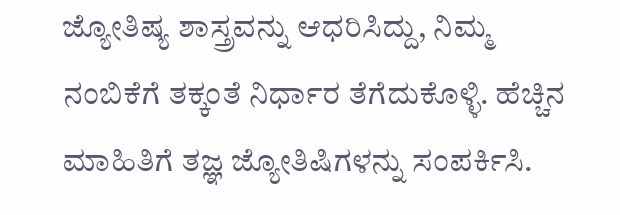ಜ್ಯೋತಿಷ್ಯ ಶಾಸ್ತ್ರವನ್ನು ಆಧರಿಸಿದ್ದು, ನಿಮ್ಮ ನಂಬಿಕೆಗೆ ತಕ್ಕಂತೆ ನಿರ್ಧಾರ ತೆಗೆದುಕೊಳ್ಳಿ. ಹೆಚ್ಚಿನ ಮಾಹಿತಿಗೆ ತಜ್ಞ ಜ್ಯೋತಿಷಿಗಳನ್ನು ಸಂಪರ್ಕಿಸಿ.